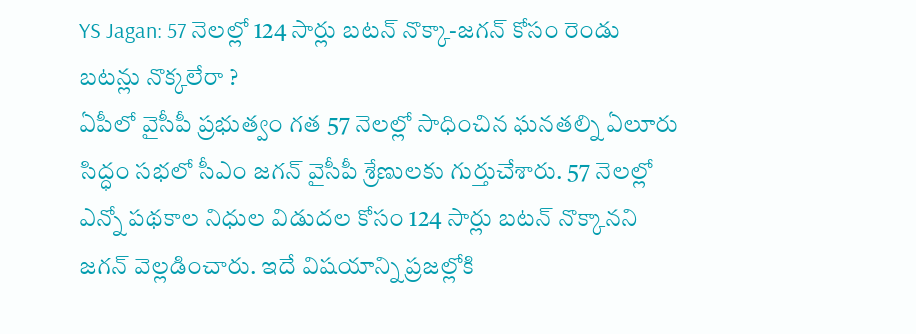YS Jagan: 57 నెలల్లో 124 సార్లు బటన్ నొక్కా-జగన్ కోసం రెండు బటన్లు నొక్కలేరా ?
ఏపీలో వైసీపీ ప్రభుత్వం గత 57 నెలల్లో సాధించిన ఘనతల్ని ఏలూరు సిద్ధం సభలో సీఎం జగన్ వైసీపీ శ్రేణులకు గుర్తుచేశారు. 57 నెలల్లో ఎన్నో పథకాల నిధుల విడుదల కోసం 124 సార్లు బటన్ నొక్కానని జగన్ వెల్లడించారు. ఇదే విషయాన్ని ప్రజల్లోకి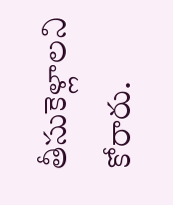తీసుకెళ్లాలని కోరారు.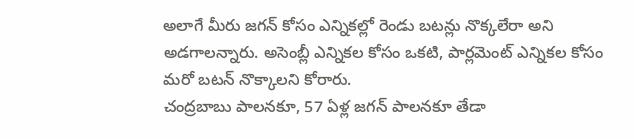అలాగే మీరు జగన్ కోసం ఎన్నికల్లో రెండు బటన్లు నొక్కలేరా అని అడగాలన్నారు. అసెంబ్లీ ఎన్నికల కోసం ఒకటి, పార్లమెంట్ ఎన్నికల కోసం మరో బటన్ నొక్కాలని కోరారు.
చంద్రబాబు పాలనకూ, 57 ఏళ్ల జగన్ పాలనకూ తేడా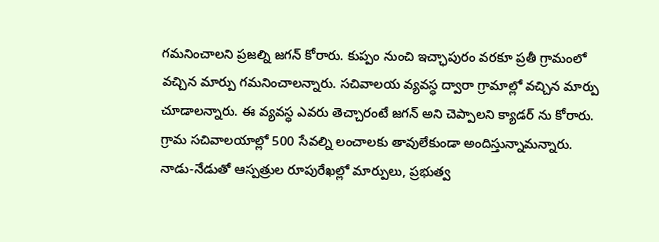గమనించాలని ప్రజల్ని జగన్ కోరారు. కుప్పం నుంచి ఇచ్ఛాపురం వరకూ ప్రతీ గ్రామంలో వచ్చిన మార్పు గమనించాలన్నారు. సచివాలయ వ్యవస్ధ ద్వారా గ్రామాల్లో వచ్చిన మార్పు చూడాలన్నారు. ఈ వ్యవస్ధ ఎవరు తెచ్చారంటే జగన్ అని చెప్పాలని క్యాడర్ ను కోరారు. గ్రామ సచివాలయాల్లో 500 సేవల్ని లంచాలకు తావులేకుండా అందిస్తున్నామన్నారు. నాడు-నేడుతో ఆస్పత్రుల రూపురేఖల్లో మార్పులు, ప్రభుత్వ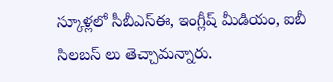స్కూళ్లలో సీబీఎస్ఈ, ఇంగ్లీష్ మీడియం, ఐబీ సిలబస్ లు తెచ్చామన్నారు.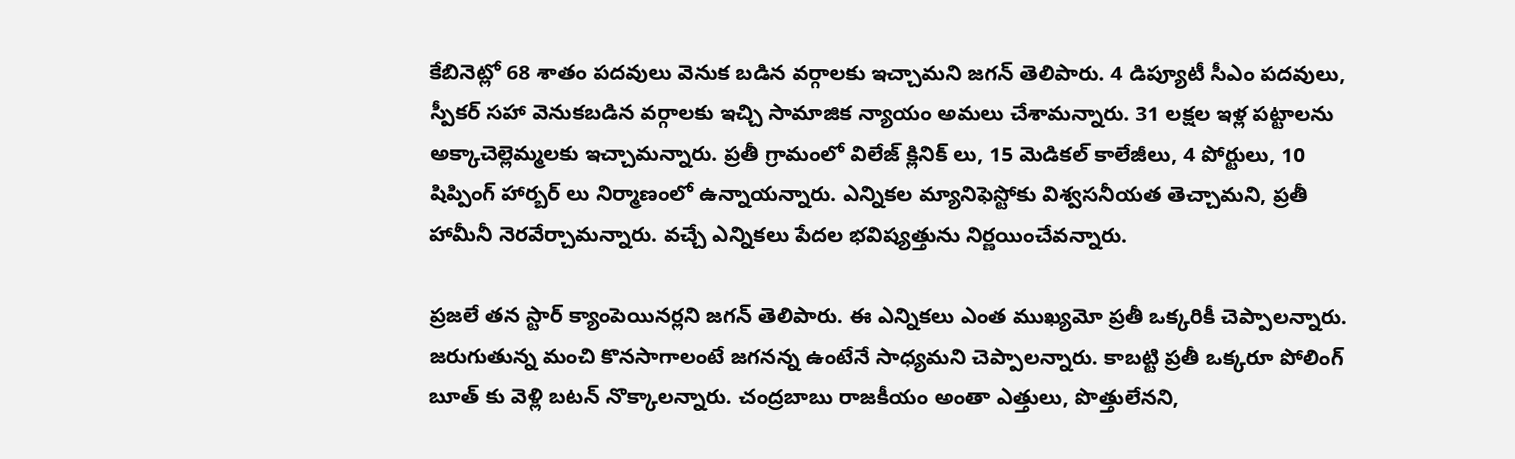కేబినెట్లో 68 శాతం పదవులు వెనుక బడిన వర్గాలకు ఇచ్చామని జగన్ తెలిపారు. 4 డిప్యూటీ సీఎం పదవులు, స్పీకర్ సహా వెనుకబడిన వర్గాలకు ఇచ్చి సామాజిక న్యాయం అమలు చేశామన్నారు. 31 లక్షల ఇళ్ల పట్టాలను అక్కాచెల్లెమ్మలకు ఇచ్చామన్నారు. ప్రతీ గ్రామంలో విలేజ్ క్లినిక్ లు, 15 మెడికల్ కాలేజీలు, 4 పోర్టులు, 10 షిప్పింగ్ హార్బర్ లు నిర్మాణంలో ఉన్నాయన్నారు. ఎన్నికల మ్యానిఫెస్టోకు విశ్వసనీయత తెచ్చామని, ప్రతీ హామీనీ నెరవేర్చామన్నారు. వచ్చే ఎన్నికలు పేదల భవిష్యత్తును నిర్ణయించేవన్నారు.

ప్రజలే తన స్టార్ క్యాంపెయినర్లని జగన్ తెలిపారు. ఈ ఎన్నికలు ఎంత ముఖ్యమో ప్రతీ ఒక్కరికీ చెప్పాలన్నారు. జరుగుతున్న మంచి కొనసాగాలంటే జగనన్న ఉంటేనే సాధ్యమని చెప్పాలన్నారు. కాబట్టి ప్రతీ ఒక్కరూ పోలింగ్ బూత్ కు వెళ్లి బటన్ నొక్కాలన్నారు. చంద్రబాబు రాజకీయం అంతా ఎత్తులు, పొత్తులేనని,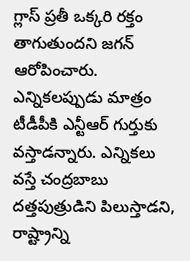గ్లాస్ ప్రతీ ఒక్కరి రక్తం తాగుతుందని జగన్ ఆరోపించారు. ఎన్నికలప్పుడు మాత్రం టీడీపీకి ఎన్టీఆర్ గుర్తుకు వస్తాడన్నారు. ఎన్నికలు వస్తే చంద్రబాబు దత్తపుత్రుడిని పిలుస్తాడని, రాష్ట్రాన్ని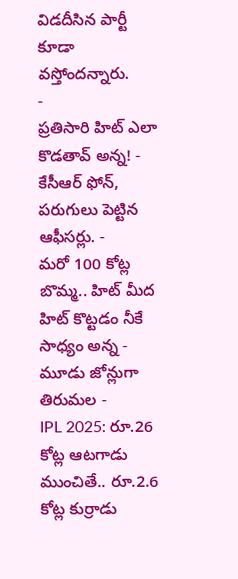విడదీసిన పార్టీ కూడా వస్తోందన్నారు.
-
ప్రతిసారి హిట్ ఎలా కొడతావ్ అన్న! -
కేసీఆర్ ఫోన్, పరుగులు పెట్టిన ఆఫీసర్లు. -
మరో 100 కోట్ల బొమ్మ.. హిట్ మీద హిట్ కొట్టడం నీకే సాధ్యం అన్న -
మూడు జోన్లుగా తిరుమల -
IPL 2025: రూ.26 కోట్ల ఆటగాడు ముంచితే.. రూ.2.6 కోట్ల కుర్రాడు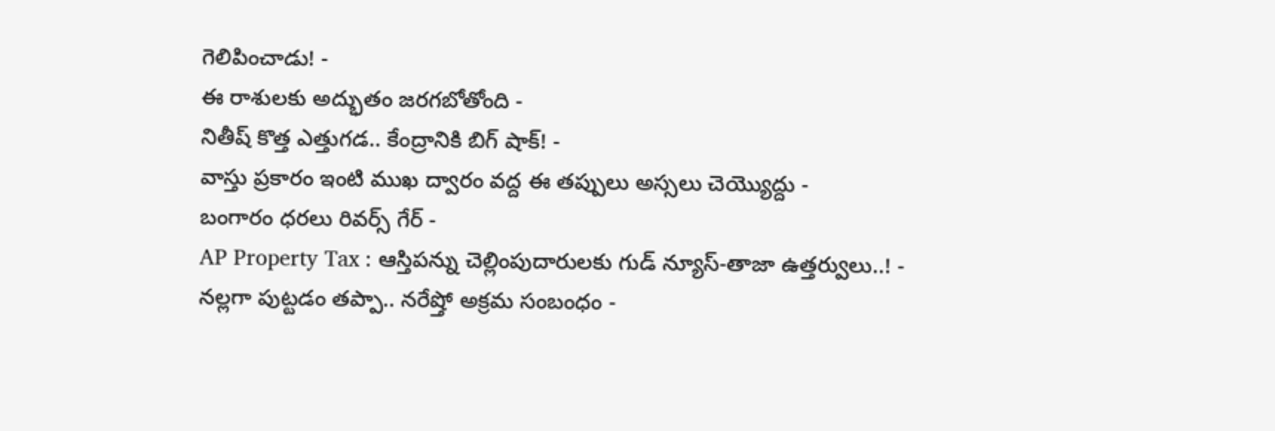గెలిపించాడు! -
ఈ రాశులకు అద్భుతం జరగబోతోంది -
నితీష్ కొత్త ఎత్తుగడ.. కేంద్రానికి బిగ్ షాక్! -
వాస్తు ప్రకారం ఇంటి ముఖ ద్వారం వద్ద ఈ తప్పులు అస్సలు చెయ్యొద్దు -
బంగారం ధరలు రివర్స్ గేర్ -
AP Property Tax : ఆస్తిపన్ను చెల్లింపుదారులకు గుడ్ న్యూస్-తాజా ఉత్తర్వులు..! -
నల్లగా పుట్టడం తప్పా.. నరేష్తో అక్రమ సంబంధం -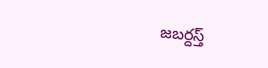జబర్దస్త్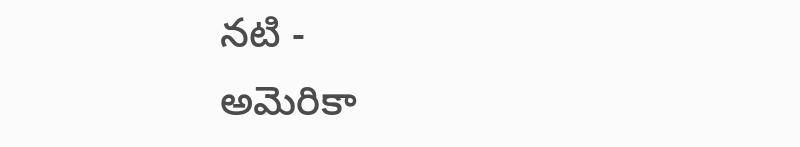నటి -
అమెరికా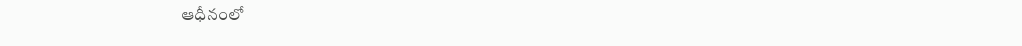ఆధీనంలో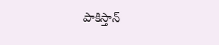పాకిస్తాన్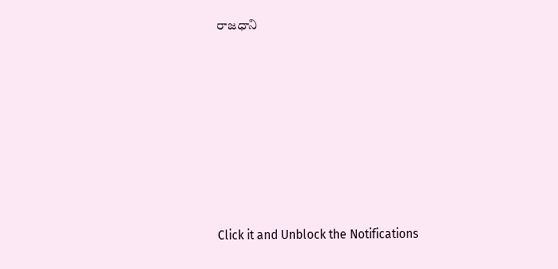రాజధాని












Click it and Unblock the Notifications